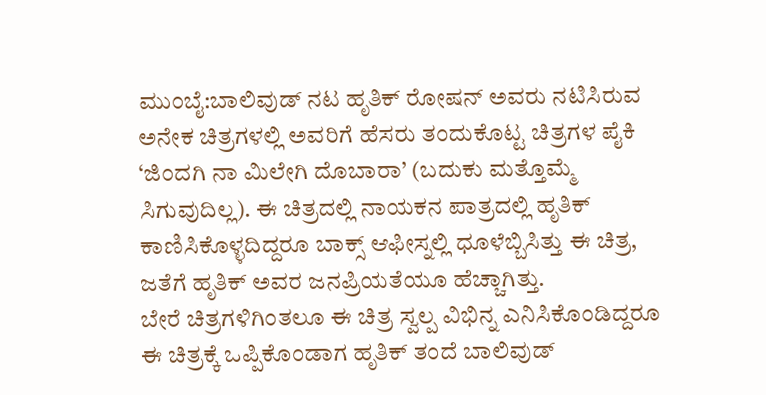ಮುಂಬೈ:ಬಾಲಿವುಡ್ ನಟ ಹೃತಿಕ್ ರೋಷನ್ ಅವರು ನಟಿಸಿರುವ ಅನೇಕ ಚಿತ್ರಗಳಲ್ಲಿ ಅವರಿಗೆ ಹೆಸರು ತಂದುಕೊಟ್ಟ ಚಿತ್ರಗಳ ಪೈಕಿ ‘ಜಿಂದಗಿ ನಾ ಮಿಲೇಗಿ ದೊಬಾರಾ’ (ಬದುಕು ಮತ್ತೊಮ್ಮೆ ಸಿಗುವುದಿಲ್ಲ). ಈ ಚಿತ್ರದಲ್ಲಿ ನಾಯಕನ ಪಾತ್ರದಲ್ಲಿ ಹೃತಿಕ್ ಕಾಣಿಸಿಕೊಳ್ಳದಿದ್ದರೂ ಬಾಕ್ಸ್ ಆಫೀಸ್ನಲ್ಲಿ ಧೂಳೆಬ್ಬಿಸಿತ್ತು ಈ ಚಿತ್ರ, ಜತೆಗೆ ಹೃತಿಕ್ ಅವರ ಜನಪ್ರಿಯತೆಯೂ ಹೆಚ್ಚಾಗಿತ್ತು.
ಬೇರೆ ಚಿತ್ರಗಳಿಗಿಂತಲೂ ಈ ಚಿತ್ರ ಸ್ವಲ್ಪ ವಿಭಿನ್ನ ಎನಿಸಿಕೊಂಡಿದ್ದರೂ ಈ ಚಿತ್ರಕ್ಕೆ ಒಪ್ಪಿಕೊಂಡಾಗ ಹೃತಿಕ್ ತಂದೆ ಬಾಲಿವುಡ್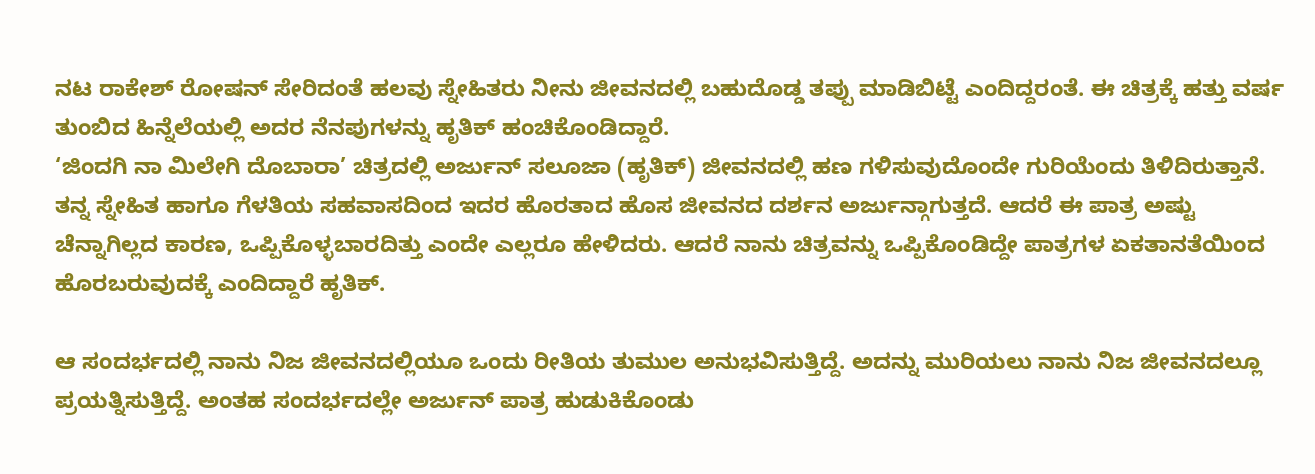ನಟ ರಾಕೇಶ್ ರೋಷನ್ ಸೇರಿದಂತೆ ಹಲವು ಸ್ನೇಹಿತರು ನೀನು ಜೀವನದಲ್ಲಿ ಬಹುದೊಡ್ಡ ತಪ್ಪು ಮಾಡಿಬಿಟ್ಟೆ ಎಂದಿದ್ದರಂತೆ. ಈ ಚಿತ್ರಕ್ಕೆ ಹತ್ತು ವರ್ಷ ತುಂಬಿದ ಹಿನ್ನೆಲೆಯಲ್ಲಿ ಅದರ ನೆನಪುಗಳನ್ನು ಹೃತಿಕ್ ಹಂಚಿಕೊಂಡಿದ್ದಾರೆ.
‘ಜಿಂದಗಿ ನಾ ಮಿಲೇಗಿ ದೊಬಾರಾ’ ಚಿತ್ರದಲ್ಲಿ ಅರ್ಜುನ್ ಸಲೂಜಾ (ಹೃತಿಕ್) ಜೀವನದಲ್ಲಿ ಹಣ ಗಳಿಸುವುದೊಂದೇ ಗುರಿಯೆಂದು ತಿಳಿದಿರುತ್ತಾನೆ. ತನ್ನ ಸ್ನೇಹಿತ ಹಾಗೂ ಗೆಳತಿಯ ಸಹವಾಸದಿಂದ ಇದರ ಹೊರತಾದ ಹೊಸ ಜೀವನದ ದರ್ಶನ ಅರ್ಜುನ್ಗಾಗುತ್ತದೆ. ಆದರೆ ಈ ಪಾತ್ರ ಅಷ್ಟು ಚೆನ್ನಾಗಿಲ್ಲದ ಕಾರಣ, ಒಪ್ಪಿಕೊಳ್ಳಬಾರದಿತ್ತು ಎಂದೇ ಎಲ್ಲರೂ ಹೇಳಿದರು. ಆದರೆ ನಾನು ಚಿತ್ರವನ್ನು ಒಪ್ಪಿಕೊಂಡಿದ್ದೇ ಪಾತ್ರಗಳ ಏಕತಾನತೆಯಿಂದ ಹೊರಬರುವುದಕ್ಕೆ ಎಂದಿದ್ದಾರೆ ಹೃತಿಕ್.

ಆ ಸಂದರ್ಭದಲ್ಲಿ ನಾನು ನಿಜ ಜೀವನದಲ್ಲಿಯೂ ಒಂದು ರೀತಿಯ ತುಮುಲ ಅನುಭವಿಸುತ್ತಿದ್ದೆ. ಅದನ್ನು ಮುರಿಯಲು ನಾನು ನಿಜ ಜೀವನದಲ್ಲೂ ಪ್ರಯತ್ನಿಸುತ್ತಿದ್ದೆ. ಅಂತಹ ಸಂದರ್ಭದಲ್ಲೇ ಅರ್ಜುನ್ ಪಾತ್ರ ಹುಡುಕಿಕೊಂಡು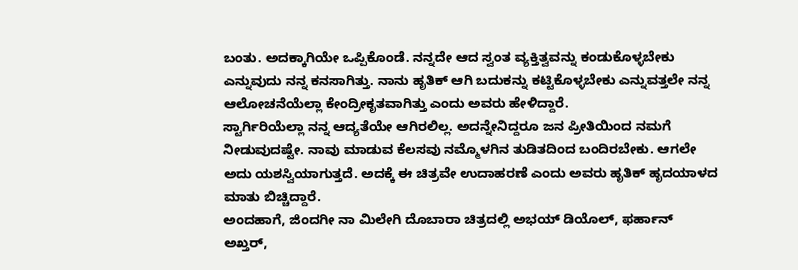ಬಂತು. ಅದಕ್ಕಾಗಿಯೇ ಒಪ್ಪಿಕೊಂಡೆ. ನನ್ನದೇ ಆದ ಸ್ವಂತ ವ್ಯಕ್ತಿತ್ವವನ್ನು ಕಂಡುಕೊಳ್ಳಬೇಕು ಎನ್ನುವುದು ನನ್ನ ಕನಸಾಗಿತ್ತು. ನಾನು ಹೃತಿಕ್ ಆಗಿ ಬದುಕನ್ನು ಕಟ್ಟಿಕೊಳ್ಳಬೇಕು ಎನ್ನುವತ್ತಲೇ ನನ್ನ ಆಲೋಚನೆಯೆಲ್ಲಾ ಕೇಂದ್ರೀಕೃತವಾಗಿತ್ತು ಎಂದು ಅವರು ಹೇಳಿದ್ದಾರೆ.
ಸ್ಟಾರ್ಗಿರಿಯೆಲ್ಲಾ ನನ್ನ ಆದ್ಯತೆಯೇ ಆಗಿರಲಿಲ್ಲ. ಅದನ್ನೇನಿದ್ದರೂ ಜನ ಪ್ರೀತಿಯಿಂದ ನಮಗೆ ನೀಡುವುದಷ್ಟೇ. ನಾವು ಮಾಡುವ ಕೆಲಸವು ನಮ್ಮೊಳಗಿನ ತುಡಿತದಿಂದ ಬಂದಿರಬೇಕು. ಆಗಲೇ ಅದು ಯಶಸ್ವಿಯಾಗುತ್ತದೆ. ಅದಕ್ಕೆ ಈ ಚಿತ್ರವೇ ಉದಾಹರಣೆ ಎಂದು ಅವರು ಹೃತಿಕ್ ಹೃದಯಾಳದ ಮಾತು ಬಿಚ್ಚಿದ್ದಾರೆ.
ಅಂದಹಾಗೆ, ಜಿಂದಗೀ ನಾ ಮಿಲೇಗಿ ದೊಬಾರಾ ಚಿತ್ರದಲ್ಲಿ ಅಭಯ್ ಡಿಯೊಲ್, ಫರ್ಹಾನ್ ಅಖ್ತರ್,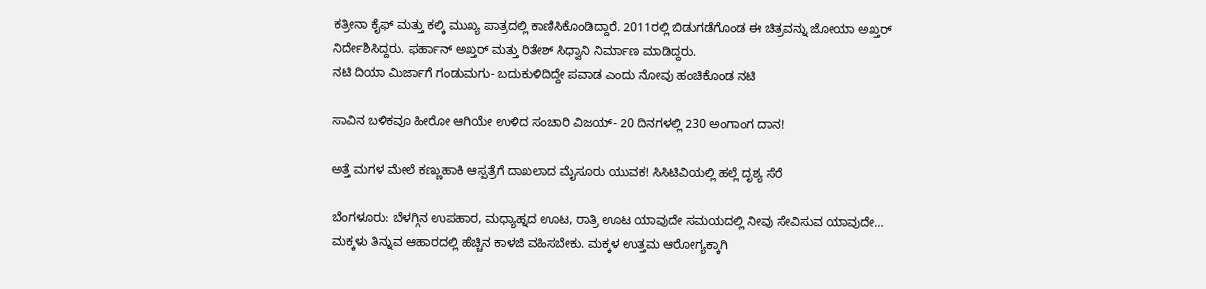ಕತ್ರೀನಾ ಕೈಫ್ ಮತ್ತು ಕಲ್ಕಿ ಮುಖ್ಯ ಪಾತ್ರದಲ್ಲಿ ಕಾಣಿಸಿಕೊಂಡಿದ್ದಾರೆ. 2011ರಲ್ಲಿ ಬಿಡುಗಡೆಗೊಂಡ ಈ ಚಿತ್ರವನ್ನು ಜೋಯಾ ಅಖ್ತರ್ ನಿರ್ದೇಶಿಸಿದ್ದರು. ಫರ್ಹಾನ್ ಅಖ್ತರ್ ಮತ್ತು ರಿತೇಶ್ ಸಿಧ್ವಾನಿ ನಿರ್ಮಾಣ ಮಾಡಿದ್ದರು.
ನಟಿ ದಿಯಾ ಮಿರ್ಜಾಗೆ ಗಂಡುಮಗು- ಬದುಕುಳಿದಿದ್ದೇ ಪವಾಡ ಎಂದು ನೋವು ಹಂಚಿಕೊಂಡ ನಟಿ

ಸಾವಿನ ಬಳಿಕವೂ ಹೀರೋ ಆಗಿಯೇ ಉಳಿದ ಸಂಚಾರಿ ವಿಜಯ್‌- 20 ದಿನಗಳಲ್ಲಿ 230 ಅಂಗಾಂಗ ದಾನ!

ಅತ್ತೆ ಮಗಳ ಮೇಲೆ ಕಣ್ಣುಹಾಕಿ ಆಸ್ಪತ್ರೆಗೆ ದಾಖಲಾದ ಮೈಸೂರು ಯುವಕ! ಸಿಸಿಟಿವಿಯಲ್ಲಿ ಹಲ್ಲೆ ದೃಶ್ಯ ಸೆರೆ

ಬೆಂಗಳೂರು: ಬೆಳಗ್ಗಿನ ಉಪಹಾರ, ಮಧ್ಯಾಹ್ನದ ಊಟ, ರಾತ್ರಿ ಊಟ ಯಾವುದೇ ಸಮಯದಲ್ಲಿ ನೀವು ಸೇವಿಸುವ ಯಾವುದೇ…
ಮಕ್ಕಳು ತಿನ್ನುವ ಆಹಾರದಲ್ಲಿ ಹೆಚ್ಚಿನ ಕಾಳಜಿ ವಹಿಸಬೇಕು. ಮಕ್ಕಳ ಉತ್ತಮ ಆರೋಗ್ಯಕ್ಕಾಗಿ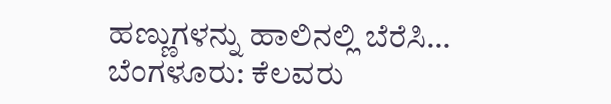ಹಣ್ಣುಗಳನ್ನು ಹಾಲಿನಲ್ಲಿ ಬೆರೆಸಿ…
ಬೆಂಗಳೂರು: ಕೆಲವರು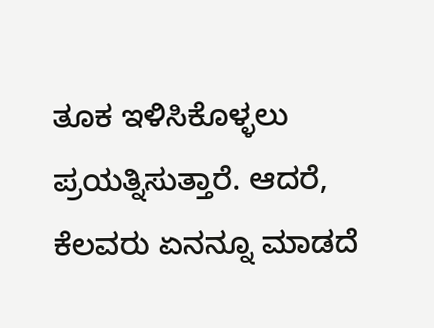ತೂಕ ಇಳಿಸಿಕೊಳ್ಳಲು ಪ್ರಯತ್ನಿಸುತ್ತಾರೆ. ಆದರೆ, ಕೆಲವರು ಏನನ್ನೂ ಮಾಡದೆ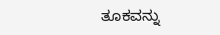ತೂಕವನ್ನು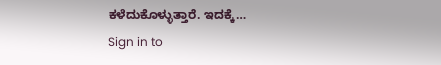ಕಳೆದುಕೊಳ್ಳುತ್ತಾರೆ. ಇದಕ್ಕೆ…
Sign in to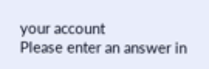your account
Please enter an answer in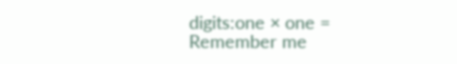digits:one × one =
Remember me